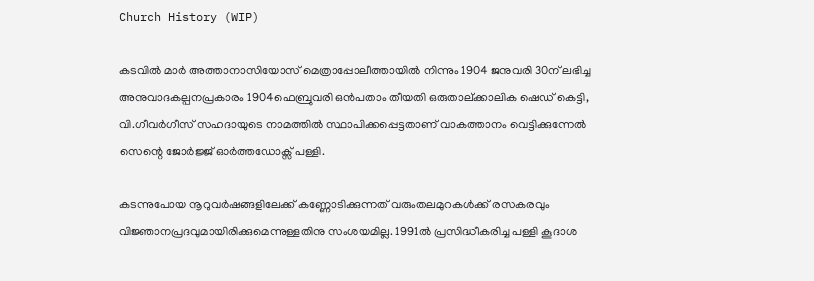Church History (WIP)

കടവിൽ മാർ അത്താനാസിയോസ് മെത്രാപ്പോലീത്തായിൽ നിന്നും 1904 ജനുവരി 30ന് ലഭിച്ച അനുവാദകല്പനപ്രകാരം 1904ഫെബ്രുവരി ഒൻപതാം തീയതി ഒരുതാല്ക്കാലിക ഷെഡ് കെട്ടി, വി.ഗീവർഗീസ് സഹദായുടെ നാമത്തിൽ സ്ഥാപിക്കപ്പെട്ടതാണ് വാകത്താനം വെട്ടിക്കുന്നേൽ സെന്റെ ജോർജ്ജ് ഓർത്തഡോക്സ‌് പള്ളി.

കടന്നുപോയ നൂറുവർഷങ്ങളിലേക്ക് കണ്ണോടിക്കുന്നത് വരുംതലമുറകൾക്ക് രസകരവും വിജ്ഞാനപ്രദവുമായിരിക്കുമെന്നുള്ളതിനു സംശയമില്ല. 1991ൽ പ്രസിദ്ധീകരിച്ച പള്ളി കൂദാശ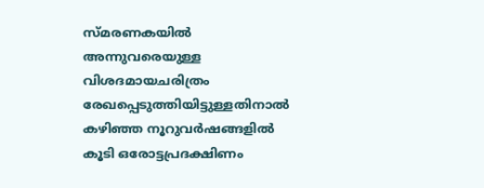സ്മ‌രണകയിൽ അന്നുവരെയുള്ള വിശദമായചരിത്രം രേഖപ്പെടുത്തിയിട്ടുള്ളതിനാൽ കഴിഞ്ഞ നൂറുവർഷങ്ങളിൽ കൂടി ഒരോട്ടപ്രദക്ഷിണം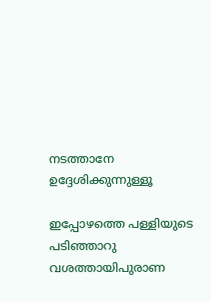നടത്താനേ ഉദ്ദേശിക്കുന്നുള്ളൂ

ഇപ്പോഴത്തെ പള്ളിയുടെ പടിഞ്ഞാറു വശത്തായിപുരാണ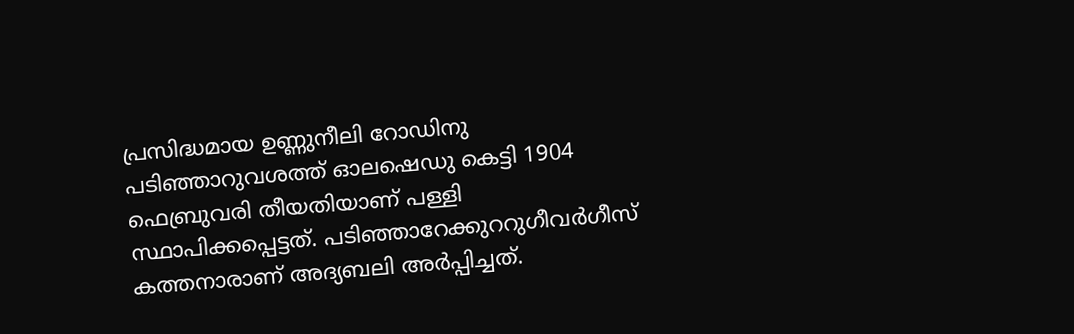പ്രസിദ്ധമായ ഉണ്ണുനീലി റോഡിനു പടിഞ്ഞാറുവശത്ത് ഓലഷെഡു കെട്ടി 1904 ഫെബ്രുവരി തീയതിയാണ് പള്ളി സ്ഥാപിക്കപ്പെട്ടത്. പടിഞ്ഞാറേക്കുററുഗീവർഗീസ് കത്തനാരാണ് അദ്യബലി അർപ്പിച്ചത്.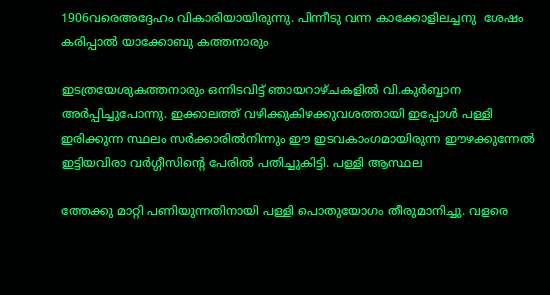1906വരെഅദ്ദേഹം വികാരിയായിരുന്നു. പിന്നീടു വന്ന കാക്കോളിലച്ചനു  ശേഷം കരിപ്പാൽ യാക്കോബു കത്തനാരും

ഇടത്രയേശുകത്തനാരും ഒന്നിടവിട്ട് ഞായറാഴ്ചകളിൽ വി.കുർബ്ബാന അർപ്പിച്ചുപോന്നു. ഇക്കാലത്ത് വഴിക്കുകിഴക്കുവശത്തായി ഇപ്പോൾ പള്ളി ഇരിക്കുന്ന സ്ഥലം സർക്കാരിൽനിന്നും ഈ ഇടവകാംഗമായിരുന്ന ഈഴക്കുന്നേൽ ഇട്ടിയവിരാ വർഗ്ഗീസിൻ്റെ പേരിൽ പതിച്ചുകിട്ടി. പള്ളി ആസ്ഥല

ത്തേക്കു മാറ്റി പണിയുന്നതിനായി പള്ളി പൊതുയോഗം തീരുമാനിച്ചു. വളരെ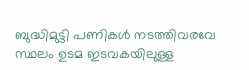ബുദ്ധിമുട്ടി പണികൾ നടത്തിവരവേ സ്ഥലം ഉടമ ഇടവകയിലുള്ള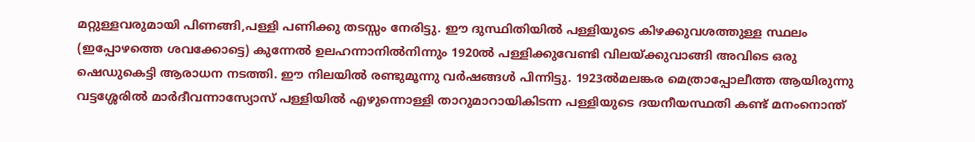മറ്റുള്ളവരുമായി പിണങ്ങി,പള്ളി പണിക്കു തടസ്സം നേരിട്ടു. ഈ ദുസ്ഥിതിയിൽ പള്ളിയുടെ കിഴക്കുവശത്തുള്ള സ്ഥലം (ഇപ്പോഴത്തെ ശവക്കോട്ടെ) കുന്നേൽ ഉലഹന്നാനിൽനിന്നും 1920ൽ പള്ളിക്കുവേണ്ടി വിലയ്ക്കുവാങ്ങി അവിടെ ഒരു ഷെഡുകെട്ടി ആരാധന നടത്തി. ഈ നിലയിൽ രണ്ടുമൂന്നു വർഷങ്ങൾ പിന്നിട്ടു. 1923ൽമലങ്കര മെത്രാപ്പോലീത്ത ആയിരുന്നു വട്ടശ്ശേരിൽ മാർദീവന്നാസ്യോസ് പള്ളിയിൽ എഴുന്നൊള്ളി താറുമാറായികിടന്ന പള്ളിയുടെ ദയനീയസ്ഥതി കണ്ട് മനംനൊന്ത്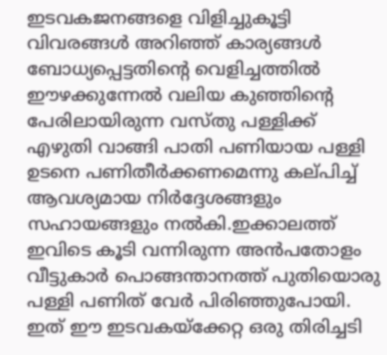ഇടവകജനങ്ങളെ വിളിച്ചുകൂട്ടി വിവരങ്ങൾ അറിഞ്ഞ് കാര്യങ്ങൾ ബോധ്യപ്പെട്ടതിന്റെ വെളിച്ചത്തിൽ ഈഴക്കുന്നേൽ വലിയ കുഞ്ഞിൻ്റെ പേരിലായിരുന്ന വസ്തു‌ പള്ളിക്ക് എഴുതി വാങ്ങി പാതി പണിയായ പള്ളി ഉടനെ പണിതീർക്കണമെന്നു കല്‌പിച്ച് ആവശ്യമായ നിർദ്ദേശങ്ങളും സഹായങ്ങളും നൽകി.ഇക്കാലത്ത് ഇവിടെ കൂടി വന്നിരുന്ന അൻപതോളം വീട്ടുകാർ പൊങ്ങന്താനത്ത് പുതിയൊരു പള്ളി പണിത് വേർ പിരിഞ്ഞുപോയി. ഇത് ഈ ഇടവകയ്‌ക്കേറ്റ ഒരു തിരിച്ചടി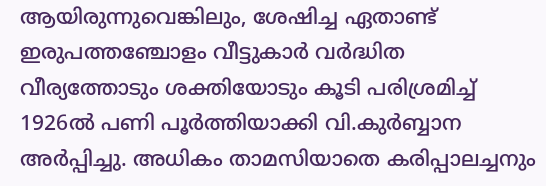ആയിരുന്നുവെങ്കിലും, ശേഷിച്ച ഏതാണ്ട് ഇരുപത്തഞ്ചോളം വീട്ടുകാർ വർദ്ധിത വീര്യത്തോടും ശക്തിയോടും കൂടി പരിശ്രമിച്ച് 1926ൽ പണി പൂർത്തിയാക്കി വി.കുർബ്ബാന അർപ്പിച്ചു. അധികം താമസിയാതെ കരിപ്പാലച്ചനും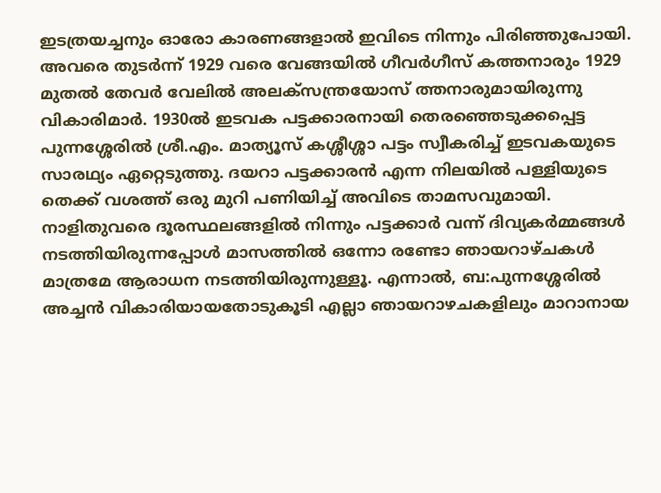ഇടത്രയച്ചനും ഓരോ കാരണങ്ങളാൽ ഇവിടെ നിന്നും പിരിഞ്ഞുപോയി. അവരെ തുടർന്ന് 1929 വരെ വേങ്ങയിൽ ഗീവർഗീസ് കത്തനാരും 1929 മുതൽ തേവർ വേലിൽ അലക്സന്ത്രയോസ് ത്തനാരുമായിരുന്നു വികാരിമാർ. 1930ൽ ഇടവക പട്ടക്കാരനായി തെരഞ്ഞെടുക്കപ്പെട്ട പുന്നശ്ശേരിൽ ശ്രീ.എം. മാത്യൂസ് കശ്ശീശ്ശാ പട്ടം സ്വീകരിച്ച് ഇടവകയുടെ സാരഥ്യം ഏറ്റെടുത്തു. ദയറാ പട്ടക്കാരൻ എന്ന നിലയിൽ പള്ളിയുടെ തെക്ക് വശത്ത് ഒരു മുറി പണിയിച്ച് അവിടെ താമസവുമായി. നാളിതുവരെ ദൂരസ്ഥലങ്ങളിൽ നിന്നും പട്ടക്കാർ വന്ന് ദിവ്യകർമ്മങ്ങൾ നടത്തിയിരുന്നപ്പോൾ മാസത്തിൽ ഒന്നോ രണ്ടോ ഞായറാഴ്‌ചകൾ മാത്രമേ ആരാധന നടത്തിയിരുന്നുള്ളൂ. എന്നാൽ, ബ:പുന്നശ്ശേരിൽ അച്ചൻ വികാരിയായതോടുകൂടി എല്ലാ ഞായറാഴചകളിലും മാറാനായ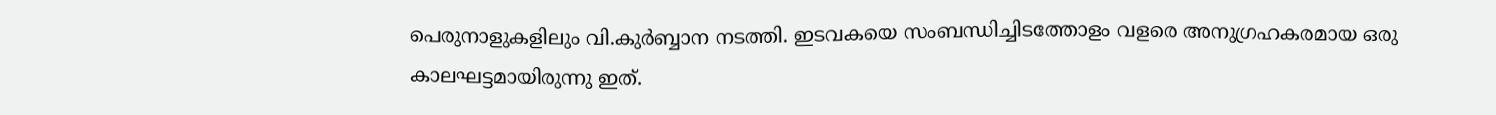പെരുനാളുകളിലും വി.കുർബ്ബാന നടത്തി. ഇടവകയെ സംബന്ധിച്ചിടത്തോളം വളരെ അനുഗ്രഹകരമായ ഒരു കാലഘട്ടമായിരുന്നു ഇത്.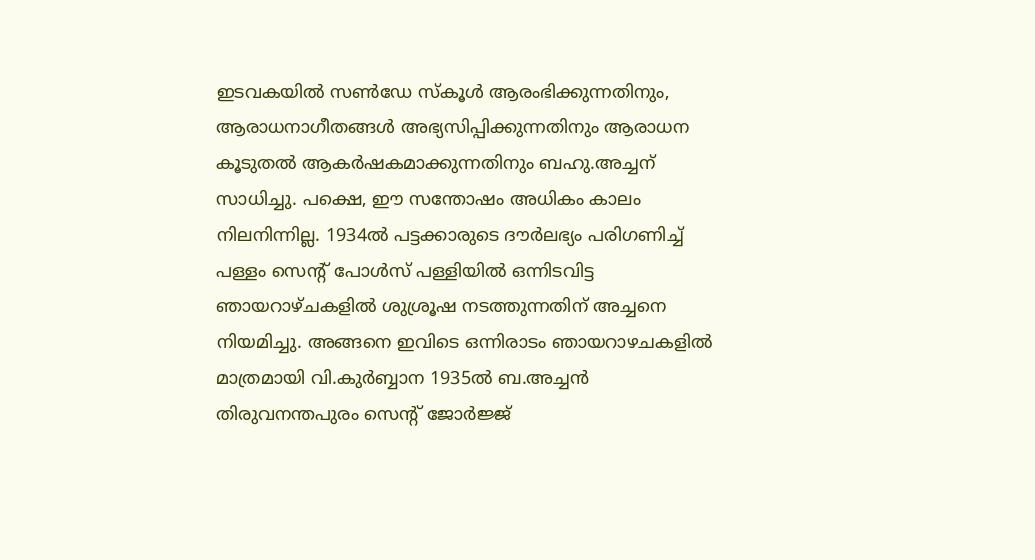ഇടവകയിൽ സൺഡേ സ്കൂ‌ൾ ആരംഭിക്കുന്നതിനും, ആരാധനാഗീതങ്ങൾ അഭ്യസിപ്പിക്കുന്നതിനും ആരാധന കൂടുതൽ ആകർഷകമാക്കുന്നതിനും ബഹു.അച്ചന് സാധിച്ചു. പക്ഷെ, ഈ സന്തോഷം അധികം കാലം നിലനിന്നില്ല. 1934ൽ പട്ടക്കാരുടെ ദൗർലഭ്യം പരിഗണിച്ച് പള്ളം സെന്റ് പോൾസ് പള്ളിയിൽ ഒന്നിടവിട്ട ഞായറാഴ്ചകളിൽ ശുശ്രൂഷ നടത്തുന്നതിന് അച്ചനെ നിയമിച്ചു. അങ്ങനെ ഇവിടെ ഒന്നിരാടം ഞായറാഴചകളിൽ മാത്രമായി വി.കുർബ്ബാന 1935ൽ ബ.അച്ചൻ തിരുവനന്തപുരം സെന്റ് ജോർജ്ജ്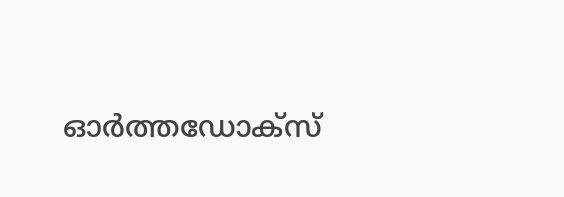ഓർത്തഡോക്‌സ്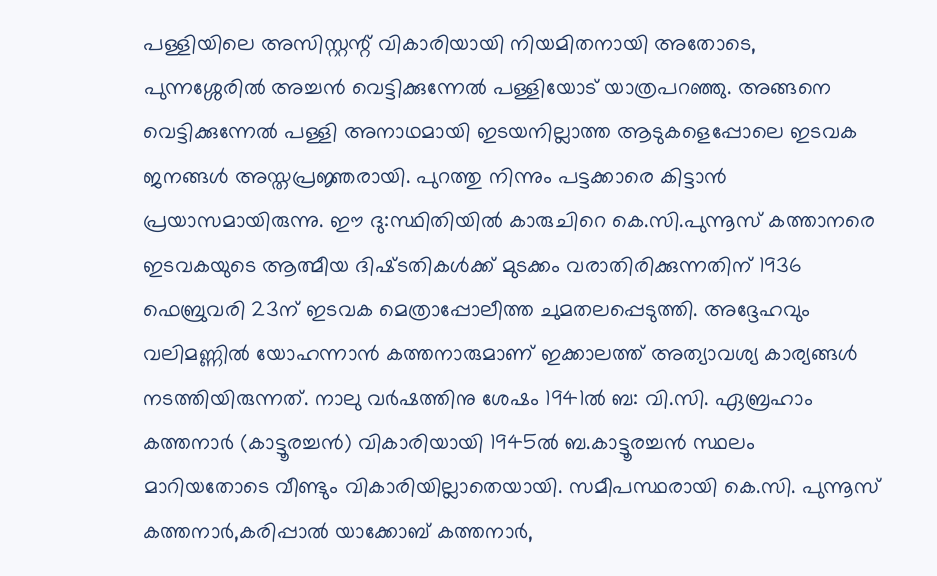പള്ളിയിലെ അസിസ്റ്റന്റ് വികാരിയായി നിയമിതനായി അതോടെ, പുന്നശ്ശേരിൽ അച്ചൻ വെട്ടിക്കുന്നേൽ പള്ളിയോട് യാത്രപറഞ്ഞു. അങ്ങനെ വെട്ടിക്കുന്നേൽ പള്ളി അനാഥമായി ഇടയനില്ലാത്ത ആടുകളെപ്പോലെ ഇടവക ജനങ്ങൾ അസ്തപ്രജ്ഞരായി. പുറത്തു നിന്നും പട്ടക്കാരെ കിട്ടാൻ പ്രയാസമായിരുന്നു. ഈ ദു:സ്ഥിതിയിൽ കാരുചിറെ കെ.സി.പുന്നൂസ് കത്താനരെ ഇടവകയുടെ ആത്മീയ ദിഷ്‌ടതികൾക്ക് മുടക്കം വരാതിരിക്കുന്നതിന് 1936 ഫെബ്രുവരി 23ന് ഇടവക മെത്രാപ്പോലീത്ത ചുമതലപ്പെടുത്തി. അദ്ദേഹവും വലിമണ്ണിൽ യോഹന്നാൻ കത്തനാരുമാണ് ഇക്കാലത്ത് അത്യാവശ്യ കാര്യങ്ങൾ നടത്തിയിരുന്നത്. നാലു വർഷത്തിനു ശേഷം 1941ൽ ബ: വി.സി. ഏബ്രഹാം കത്തനാർ (കാട്ടൂരച്ചൻ) വികാരിയായി 1945ൽ ബ.കാട്ടൂരച്ചൻ സ്ഥലം മാറിയതോടെ വീണ്ടും വികാരിയില്ലാതെയായി. സമീപസ്ഥരായി കെ.സി. പുന്നൂസ് കത്തനാർ,കരിപ്പാൽ യാക്കോബ് കത്തനാർ,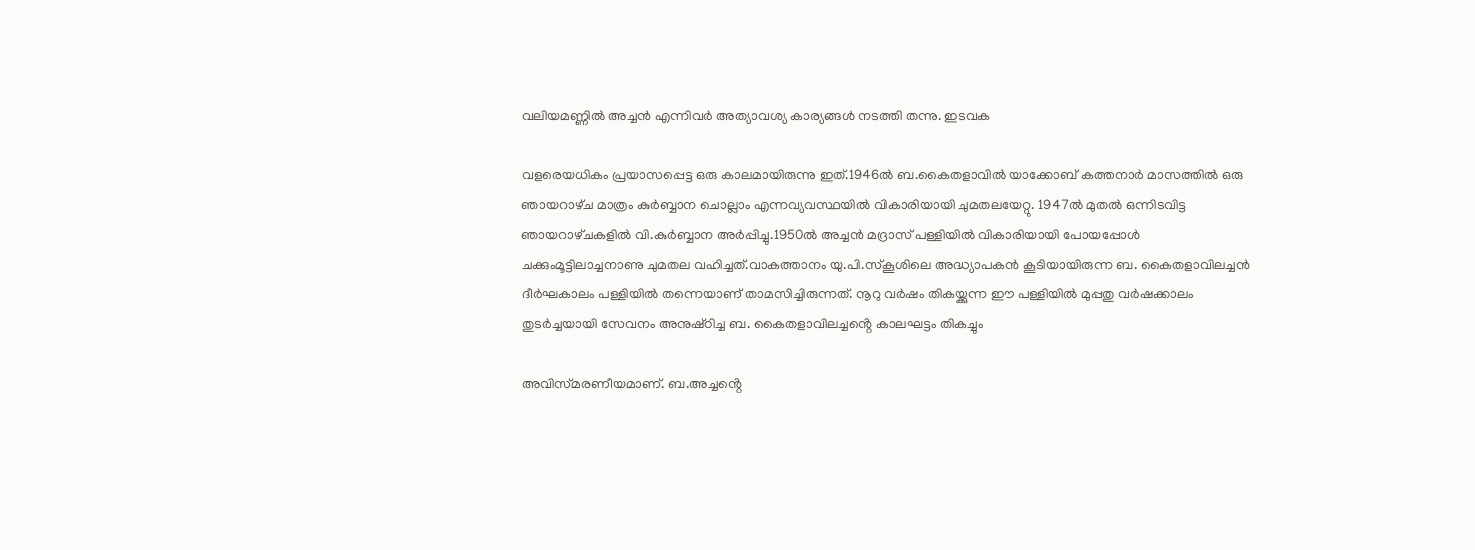വലിയമണ്ണിൽ അച്ചൻ എന്നിവർ അത്യാവശ്യ കാര്യങ്ങൾ നടത്തി തന്നു. ഇടവക

വളരെയധികം പ്രയാസപ്പെട്ട ഒരു കാലമായിരുന്നു ഇത്.1946ൽ ബ.കൈതളാവിൽ യാക്കോബ് കത്തനാർ മാസത്തിൽ ഒരു ഞായറാഴ്‌ച മാത്രം കുർബ്ബാന ചൊല്ലാം എന്നവ്യവസ്ഥയിൽ വികാരിയായി ചുമതലയേറ്റു. 1947ൽ മുതൽ ഒന്നിടവിട്ട ഞായറാഴ്‌ചകളിൽ വി.കുർബ്ബാന അർപ്പിച്ചു.1950ൽ അച്ചൻ മദ്രാസ് പള്ളിയിൽ വികാരിയായി പോയപ്പോൾ ചക്കുംമൂട്ടിലാച്ചനാണു ചുമതല വഹിച്ചത്.വാകത്താനം യു.പി.സ്‌കൂശിലെ അദ്ധ്യാപകൻ കൂടിയായിരുന്ന ബ. കൈതളാവിലച്ചൻ ദീർഘകാലം പള്ളിയിൽ തന്നെയാണ് താമസിച്ചിരുന്നത്. നൂറു വർഷം തികയ്ക്കുന്ന ഈ പള്ളിയിൽ മുപ്പതു വർഷക്കാലം തുടർച്ചയായി സേവനം അനുഷ്‌ഠിച്ച ബ. കൈതളാവിലച്ചൻ്റെ കാലഘട്ടം തികച്ചും

അവിസ്‌മരണീയമാണ്. ബ.അച്ചൻ്റെ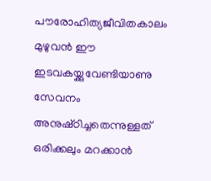പൗരോഹിത്യജീവിതകാലം മുഴുവൻ ഈ ഇടവകയ്ക്കുവേണ്ടിയാണു സേവനം അനുഷ്‌ഠിച്ചതെന്നുള്ളത് ഒരിക്കലും മറക്കാൻ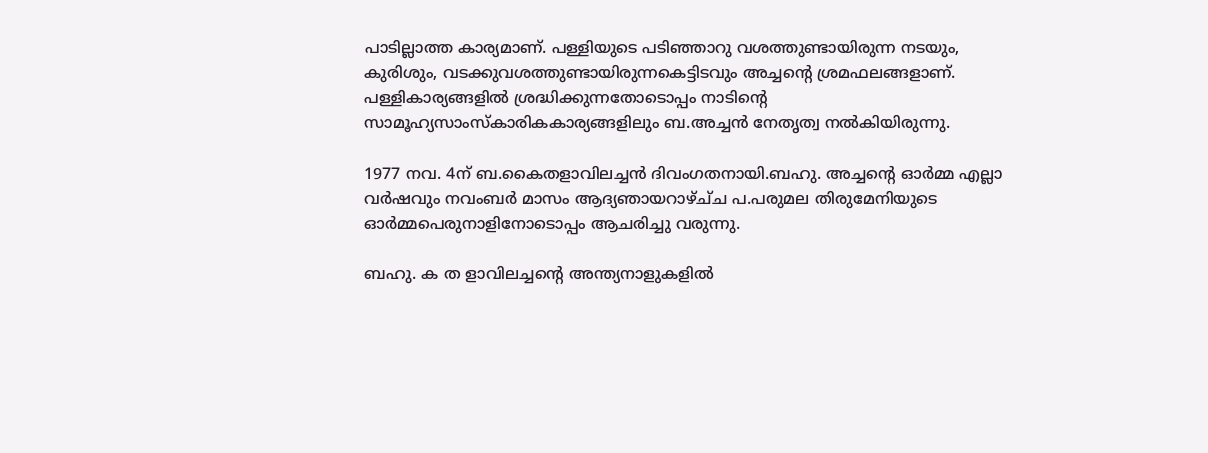പാടില്ലാത്ത കാര്യമാണ്. പള്ളിയുടെ പടിഞ്ഞാറു വശത്തുണ്ടായിരുന്ന നടയും, കുരിശും, വടക്കുവശത്തുണ്ടായിരുന്നകെട്ടിടവും അച്ചൻ്റെ ശ്രമഫലങ്ങളാണ്. പള്ളികാര്യങ്ങളിൽ ശ്രദ്ധിക്കുന്നതോടൊപ്പം നാടിൻ്റെ സാമൂഹ്യസാംസ്‌കാരികകാര്യങ്ങളിലും ബ.അച്ചൻ നേതൃത്വ നൽകിയിരുന്നു.

1977 നവ. 4ന് ബ.കൈതളാവിലച്ചൻ ദിവംഗതനായി.ബഹു. അച്ചൻ്റെ ഓർമ്മ എല്ലാ വർഷവും നവംബർ മാസം ആദ്യഞായറാഴ്ച്‌ച പ.പരുമല തിരുമേനിയുടെ ഓർമ്മപെരുനാളിനോടൊപ്പം ആചരിച്ചു വരുന്നു.

ബഹു. ക ത ളാവിലച്ചൻ്റെ അന്ത്യനാളുകളിൽ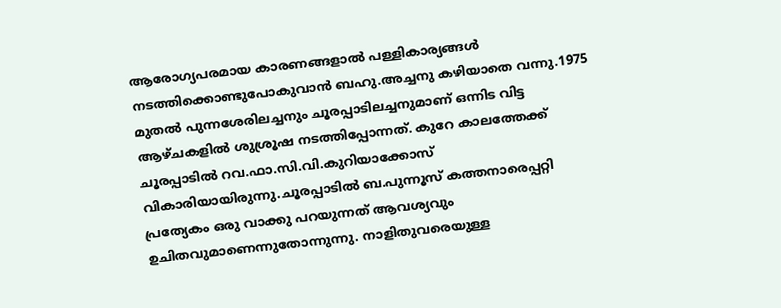ആരോഗ്യപരമായ കാരണങ്ങളാൽ പള്ളികാര്യങ്ങൾ നടത്തിക്കൊണ്ടുപോകുവാൻ ബഹു.അച്ചനു കഴിയാതെ വന്നു.1975 മുതൽ പുന്നശേരിലച്ചനും ചൂരപ്പാടിലച്ചനുമാണ് ഒന്നിട വിട്ട ആഴ്‌ചകളിൽ ശുശ്രൂഷ നടത്തിപ്പോന്നത്. കുറേ കാലത്തേക്ക് ചൂരപ്പാടിൽ റവ.ഫാ.സി.വി.കുറിയാക്കോസ് വികാരിയായിരുന്നു.ചൂരപ്പാടിൽ ബ.പുന്നൂസ് കത്തനാരെപ്പറ്റി പ്രത്യേകം ഒരു വാക്കു പറയുന്നത് ആവശ്യവും ഉചിതവുമാണെന്നുതോന്നുന്നു. നാളിതുവരെയുള്ള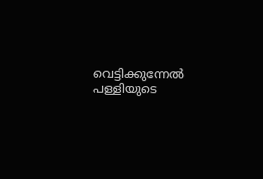വെട്ടിക്കുന്നേൽ പള്ളിയുടെ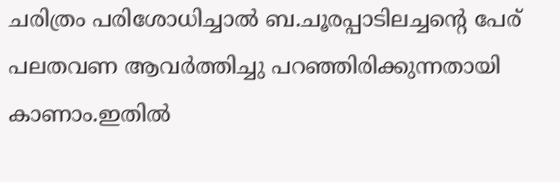ചരിത്രം പരിശോധിച്ചാൽ ബ.ചൂരപ്പാടിലച്ചൻ്റെ പേര് പലതവണ ആവർത്തിച്ചു പറഞ്ഞിരിക്കുന്നതായി കാണാം.ഇതിൽ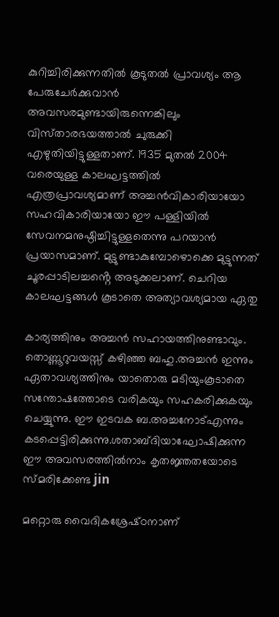കുറിച്ചിരിക്കുന്നതിൽ കൂടുതൽ പ്രാവശ്യം ആ പേരുചേർക്കുവാൻ അവസരമുണ്ടായിരുന്നെങ്കിലും വിസ്‌താരഭയത്താൽ ചുരുക്കി എഴുതിയിട്ടുള്ളതാണ്. 1935 മുതൽ 2004 വരെയുള്ള കാലഘട്ടത്തിൽ എത്രപ്രാവശ്യമാണ് അച്ചൻവികാരിയായോ സഹവികാരിയായോ ഈ പള്ളിയിൽ സേവനമനുഷ്ഠിച്ചിട്ടുള്ളതെന്നു പറയാൻ പ്രയാസമാണ്. മുട്ടുണ്ടാകുമ്പോഴൊക്കെ മുട്ടുന്നത് ചൂരപ്പാടിലച്ചൻ്റെ അടുക്കലാണ്. ചെറിയ കാലഘട്ടങ്ങൾ കൂടാതെ അത്യാവശ്യമായ ഏതു

കാര്യത്തിനും അച്ചൻ സഹായത്തിനുണ്ടാവും. തൊണ്ണൂറുവയസ്സ് കഴിഞ്ഞ ബഹു.അച്ചൻ ഇന്നും ഏതാവശ്യത്തിനും യാതൊരു മടിയുംകൂടാതെ സന്തോഷത്തോടെ വരികയും സഹകരിക്കുകയും ചെയ്യുന്നു. ഈ ഇടവക ബ.അച്ചനോട്എന്നും കടപ്പെട്ടിരിക്കുന്നു.ശതാബ്‌ദിയാഘോഷിക്കുന്ന ഈ അവസരത്തിൽനാം കൃതജ്ഞതയോടെ സ്‌മരിക്കേണ്ട jin

മറ്റൊരു വൈദികശ്രേഷ്‌ഠനാണ്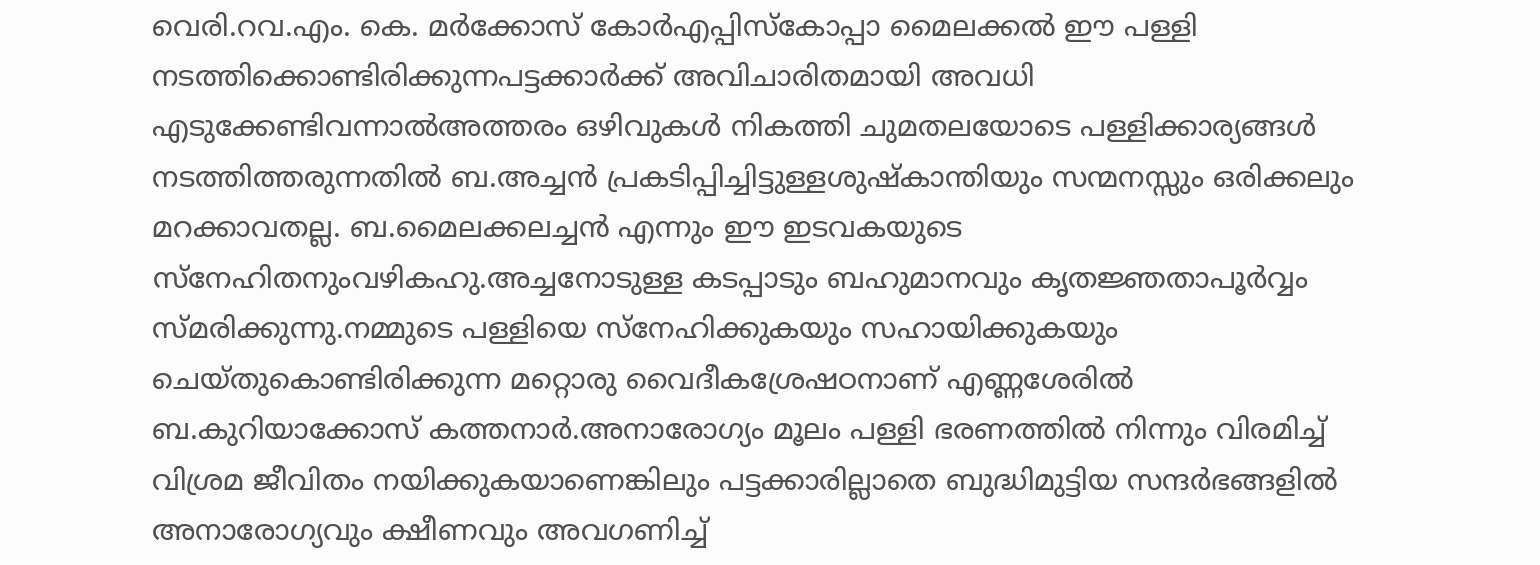വെരി.റവ.എം. കെ. മർക്കോസ് കോർഎപ്പിസ്കോപ്പാ മൈലക്കൽ ഈ പള്ളി നടത്തിക്കൊണ്ടിരിക്കുന്നപട്ടക്കാർക്ക് അവിചാരിതമായി അവധി എടുക്കേണ്ടിവന്നാൽഅത്തരം ഒഴിവുകൾ നികത്തി ചുമതലയോടെ പള്ളിക്കാര്യങ്ങൾ നടത്തിത്തരുന്നതിൽ ബ.അച്ചൻ പ്രകടിപ്പിച്ചിട്ടുള്ളശുഷ്‌കാന്തിയും സന്മനസ്സും ഒരിക്കലും മറക്കാവതല്ല. ബ.മൈലക്കലച്ചൻ എന്നും ഈ ഇടവകയുടെ സ്നേഹിതനുംവഴികഹു.അച്ചനോടുള്ള കടപ്പാടും ബഹുമാനവും കൃതജ്ഞതാപൂർവ്വം സ്‌മരിക്കുന്നു.നമ്മുടെ പള്ളിയെ സ്നേഹിക്കുകയും സഹായിക്കുകയും ചെയ്തുകൊണ്ടിരിക്കുന്ന മറ്റൊരു വൈദീകശ്രേഷഠനാണ് എണ്ണശേരിൽ ബ.കുറിയാക്കോസ് കത്തനാർ.അനാരോഗ്യം മൂലം പള്ളി ഭരണത്തിൽ നിന്നും വിരമിച്ച് വിശ്രമ ജീവിതം നയിക്കുകയാണെങ്കിലും പട്ടക്കാരില്ലാതെ ബുദ്ധിമുട്ടിയ സന്ദർഭങ്ങളിൽ അനാരോഗ്യവും ക്ഷീണവും അവഗണിച്ച്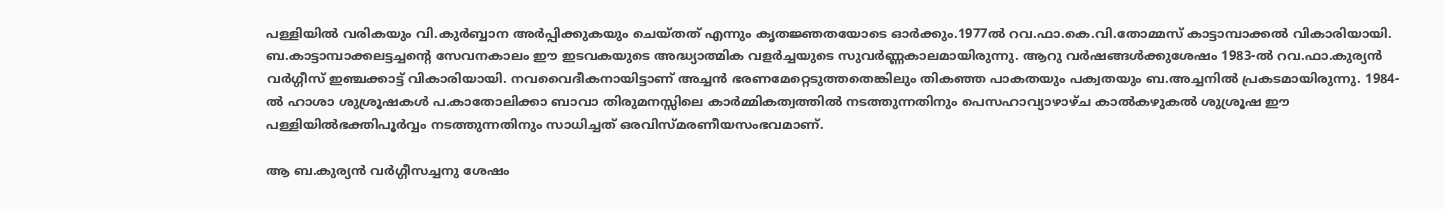പള്ളിയിൽ വരികയും വി.കുർബ്ബാന അർപ്പിക്കുകയും ചെയ്‌തത് എന്നും കൃതജ്ഞതയോടെ ഓർക്കും.1977ൽ റവ.ഫാ.കെ.വി.തോമ്മസ് കാട്ടാമ്പാക്കൽ വികാരിയായി. ബ.കാട്ടാമ്പാക്കലട്ടച്ചൻ്റെ സേവനകാലം ഈ ഇടവകയുടെ അദ്ധ്യാത്മിക വളർച്ചയുടെ സുവർണ്ണകാലമായിരുന്നു. ആറു വർഷങ്ങൾക്കുശേഷം 1983-ൽ റവ.ഫാ.കുര്യൻ വർഗ്ഗീസ് ഇഞ്ചക്കാട്ട് വികാരിയായി. നവവൈദീകനായിട്ടാണ് അച്ചൻ ഭരണമേറ്റെടുത്തതെങ്കിലും തികഞ്ഞ പാകതയും പക്വതയും ബ.അച്ചനിൽ പ്രകടമായിരുന്നു. 1984-ൽ ഹാശാ ശുശ്രൂഷകൾ പ.കാതോലിക്കാ ബാവാ തിരുമനസ്സിലെ കാർമ്മികത്വത്തിൽ നടത്തുന്നതിനും പെസഹാവ്യാഴാഴ്‌ച കാൽകഴുകൽ ശുശ്രൂഷ ഈ പള്ളിയിൽഭക്തിപൂർവ്വം നടത്തുന്നതിനും സാധിച്ചത് ഒരവിസ്മരണീയസംഭവമാണ്.

ആ ബ.കുര്യൻ വർഗ്ഗീസച്ചനു ശേഷം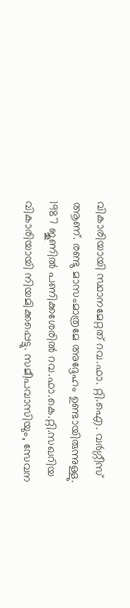വികാരിയായി സ്ഥാനമേറ്റത് റവ.ഫാ. റ്റി.ഐ. വർഗ്ഗീസ് ആണ്. രണ്ടു മാസംമാത്രമേ അദ്ദേഹം ഉണ്ടായിരുന്നുള്ളു. 1987 ജൂണിൽ പണിക്കശേരിൽ റവ.ഫാ.കെ.റ്റി.സഖറിയ വികാരിയായി നിയമിക്കപ്പെട്ടു. സമീപവാസിയും, സേവന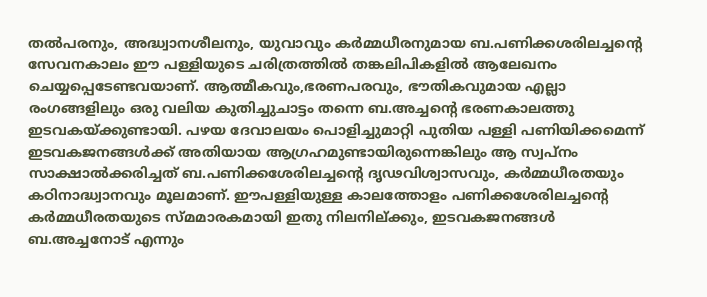തൽപരനും, അദ്ധ്വാനശീലനും, യുവാവും കർമ്മധീരനുമായ ബ.പണിക്കശരിലച്ചന്റെ സേവനകാലം ഈ പള്ളിയുടെ ചരിത്രത്തിൽ തങ്കലിപികളിൽ ആലേഖനം ചെയ്യപ്പെടേണ്ടവയാണ്. ആത്മീകവും,ഭരണപരവും, ഭൗതികവുമായ എല്ലാ രംഗങ്ങളിലും ഒരു വലിയ കുതിച്ചുചാട്ടം തന്നെ ബ.അച്ചൻ്റെ ഭരണകാലത്തു ഇടവകയ്ക്കുണ്ടായി. പഴയ ദേവാലയം പൊളിച്ചുമാറ്റി പുതിയ പള്ളി പണിയിക്കമെന്ന് ഇടവകജനങ്ങൾക്ക് അതിയായ ആഗ്രഹമുണ്ടായിരുന്നെങ്കിലും ആ സ്വ‌പ്നം സാക്ഷാൽക്കരിച്ചത് ബ.പണിക്കശേരിലച്ചൻ്റെ ദൃഢവിശ്വാസവും, കർമ്മധീരതയും കഠിനാദ്ധ്വാനവും മൂലമാണ്. ഈപള്ളിയുള്ള കാലത്തോളം പണിക്കശേരിലച്ചൻ്റെ കർമ്മധീരതയുടെ സ്മമാരകമായി ഇതു നിലനില്ക്കും, ഇടവകജനങ്ങൾ ബ.അച്ചനോട് എന്നും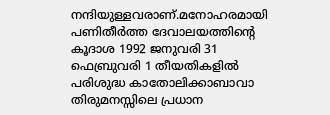നന്ദിയുള്ളവരാണ്.മനോഹരമായി പണിതീർത്ത ദേവാലയത്തിന്റെ കൂദാശ 1992 ജനുവരി 31 ഫെബ്രുവരി 1 തീയതികളിൽ പരിശുദ്ധ കാതോലിക്കാബാവാ തിരുമനസ്സിലെ പ്രധാന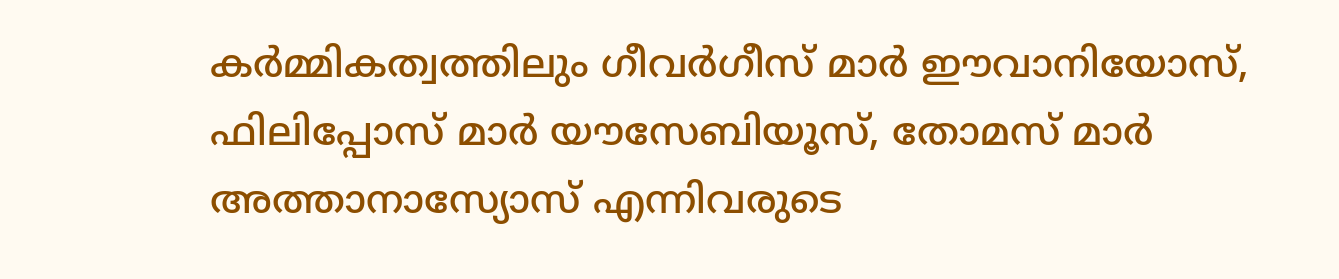കർമ്മികത്വത്തിലും ഗീവർഗീസ് മാർ ഈവാനിയോസ്, ഫിലിപ്പോസ് മാർ യൗസേബിയൂസ്, തോമസ് മാർ അത്താനാസ്യോസ് എന്നിവരുടെ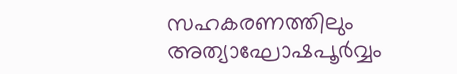സഹകരണത്തിലും അത്യാഘോഷപൂർവ്വം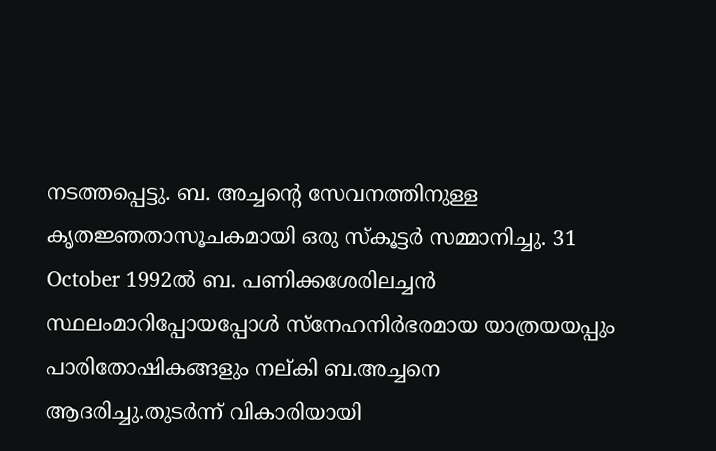നടത്തപ്പെട്ടു. ബ. അച്ചന്റെ സേവനത്തിനുള്ള കൃതജ്ഞതാസൂചകമായി ഒരു സ്‌കൂട്ടർ സമ്മാനിച്ചു. 31 October 1992ൽ ബ. പണിക്കശേരിലച്ചൻ സ്ഥലംമാറിപ്പോയപ്പോൾ സ്നേഹനിർഭരമായ യാത്രയയപ്പും പാരിതോഷികങ്ങളും നല്‌കി ബ.അച്ചനെ ആദരിച്ചു.തുടർന്ന് വികാരിയായി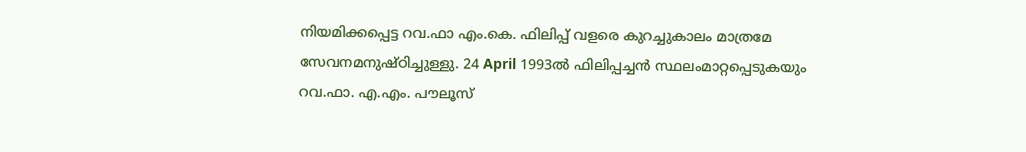നിയമിക്കപ്പെട്ട റവ.ഫാ എം.കെ. ഫിലിപ്പ് വളരെ കുറച്ചുകാലം മാത്രമേ സേവനമനുഷ്‌ഠിച്ചുള്ളു. 24 April 1993ൽ ഫിലിപ്പച്ചൻ സ്ഥലംമാറ്റപ്പെടുകയും റവ.ഫാ. എ.എം. പൗലൂസ്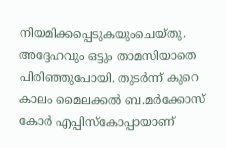നിയമിക്കപ്പെടുകയുംചെയ്തു. അദ്ദേഹവും ഒട്ടും താമസിയാതെ പിരിഞ്ഞുപോയി. തുടർന്ന് കുറെ കാലം മൈലക്കൽ ബ.മർക്കോസ് കോർ എപ്പിസ്കോപ്പായാണ്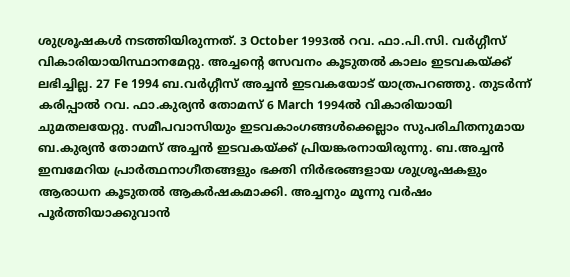ശുശ്രൂഷകൾ നടത്തിയിരുന്നത്. 3 October 1993ൽ റവ. ഫാ.പി.സി. വർഗ്ഗീസ് വികാരിയായിസ്ഥാനമേറ്റു. അച്ചൻ്റെ സേവനം കൂടുതൽ കാലം ഇടവകയ്ക്ക് ലഭിച്ചില്ല. 27 Fe 1994 ബ.വർഗ്ഗീസ് അച്ചൻ ഇടവകയോട് യാത്രപറഞ്ഞു. തുടർന്ന് കരിപ്പാൽ റവ. ഫാ.കുര്യൻ തോമസ് 6 March 1994ൽ വികാരിയായി ചുമതലയേറ്റു. സമീപവാസിയും ഇടവകാംഗങ്ങൾക്കെല്ലാം സുപരിചിതനുമായ ബ.കുര്യൻ തോമസ് അച്ചൻ ഇടവകയ്ക്ക് പ്രിയങ്കരനായിരുന്നു. ബ.അച്ചൻ ഇമ്പമേറിയ പ്രാർത്ഥനാഗീതങ്ങളും ഭക്തി നിർഭരങ്ങളായ ശുശ്രൂഷകളും ആരാധന കൂടുതൽ ആകർഷകമാക്കി. അച്ചനും മൂന്നു വർഷം പൂർത്തിയാക്കുവാൻ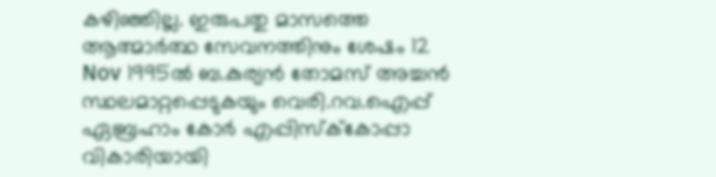കഴിഞ്ഞില്ല. ഇരുപതു മാസത്തെ ആത്മാർത്ഥ സേവനത്തിനും ശേഷം 12 Nov 1995ൽ ബ.കുര്യൻ തോമസ് അച്ചൻ സ്ഥലമാറ്റപ്പെടുകയും വെരി.റവ.ഐപ്പ് ഏബ്രഹാം കോർ എപ്പിസ്ക്‌കോപ്പാ വികാരിയായി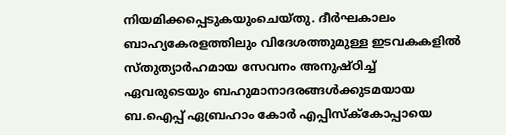നിയമിക്കപ്പെടുകയുംചെയ്തു. ദീർഘകാലം ബാഹ്യകേരളത്തിലും വിദേശത്തുമുള്ള ഇടവകകളിൽ സ്‌തുത്യാർഹമായ സേവനം അനുഷ്ഠിച്ച് ഏവരുടെയും ബഹുമാനാദരങ്ങൾക്കുടമയായ ബ.ഐപ്പ് ഏബ്രഹാം കോർ എപ്പിസ്ക്‌കോപ്പായെ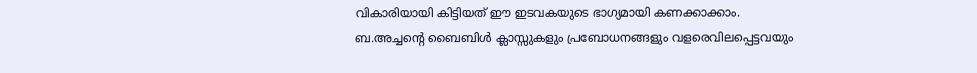വികാരിയായി കിട്ടിയത് ഈ ഇടവകയുടെ ഭാഗ്യമായി കണക്കാക്കാം. ബ.അച്ചന്റെ ബൈബിൾ ക്ലാസ്സുകളും പ്രബോധനങ്ങളും വളരെവിലപ്പെട്ടവയും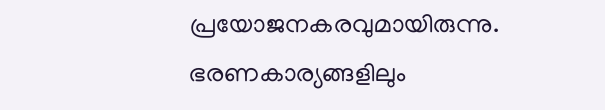പ്രയോജനകരവുമായിരുന്നു. ഭരണകാര്യങ്ങളിലും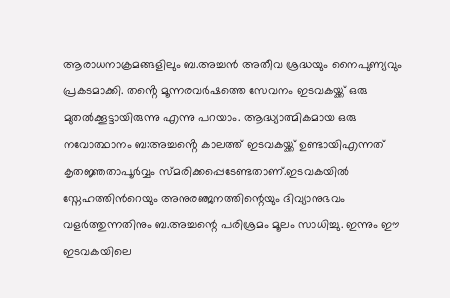ആരാധനാക്രമങ്ങളിലും ബ.അച്ചൻ അതീവ ശ്രദ്ധയും നൈപുണ്യവും പ്രകടമാക്കി. തൻ്റെ മൂന്നരവർഷത്തെ സേവനം ഇടവകയ്ക്ക് ഒരു മുതൽക്കൂട്ടായിരുന്നു എന്നു പറയാം. ആദ്ധ്യാത്മികമായ ഒരു നവോത്ഥാനം ബ:അച്ചൻ്റെ കാലത്ത് ഇടവകയ്ക്ക് ഉണ്ടായിഎന്നത് കൃതജ്ഞതാപൂർവ്വം സ്‌മരിക്കപ്പെടേണ്ടതാണ്.ഇടവകയിൽ സ്നേഹത്തിൻറെയും അനുരഞ്ജനത്തിന്റെയും ദിവ്യാനുഭവം വളർത്തുന്നതിനും ബ.അച്ചന്റെ പരിശ്രമം മൂലം സാധിച്ചു. ഇന്നും ഈ ഇടവകയിലെ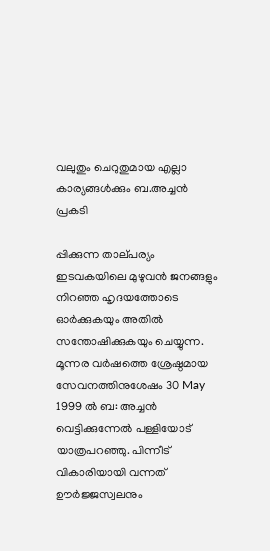വലുതും ചെറുതുമായ എല്ലാ കാര്യങ്ങൾക്കും ബ.അച്ചൻ പ്രകടി

പ്പിക്കുന്ന താല്‌പര്യം ഇടവകയിലെ മുഴുവൻ ജനങ്ങളും നിറഞ്ഞ ഹൃദയത്തോടെ ഓർക്കുകയും അതിൽ സന്തോഷിക്കുകയും ചെയ്യുന്ന. മൂന്നര വർഷത്തെ ശ്രേഷ്ഠമായ സേവനത്തിനുശേഷം 30 May 1999 ൽ ബ: അച്ചൻ വെട്ടിക്കുന്നേൽ പള്ളിയോട് യാത്രപറഞ്ഞു. പിന്നീട് വികാരിയായി വന്നത് ഊർജ്ജസ്വലനും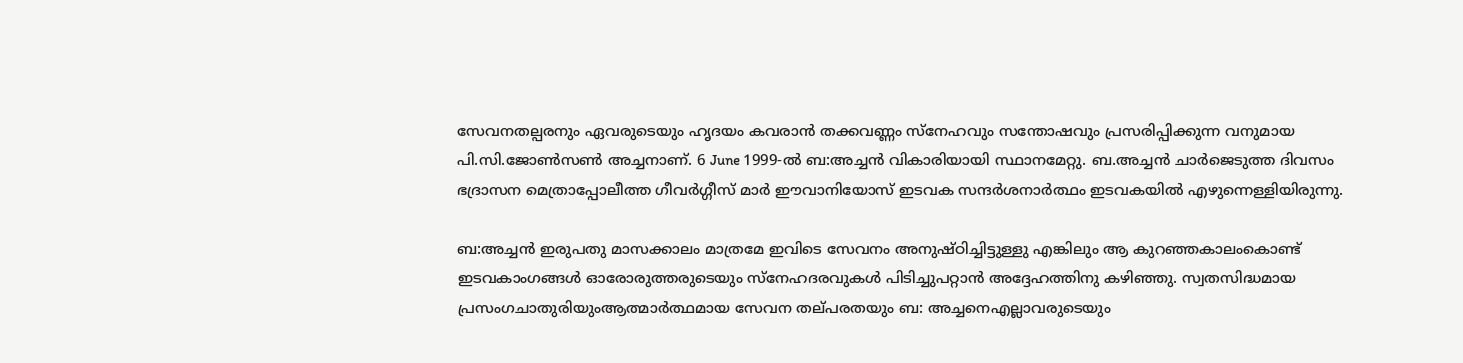സേവനതല്പരനും ഏവരുടെയും ഹൃദയം കവരാൻ തക്കവണ്ണം സ്നേഹവും സന്തോഷവും പ്രസരിപ്പിക്കുന്ന വനുമായ പി.സി.ജോൺസൺ അച്ചനാണ്. 6 June 1999-ൽ ബ:അച്ചൻ വികാരിയായി സ്ഥാനമേറ്റു. ബ.അച്ചൻ ചാർജെടുത്ത ദിവസം ഭദ്രാസന മെത്രാപ്പോലീത്ത ഗീവർഗ്ഗീസ് മാർ ഈവാനിയോസ് ഇടവക സന്ദർശനാർത്ഥം ഇടവകയിൽ എഴുന്നെള്ളിയിരുന്നു.

ബ:അച്ചൻ ഇരുപതു മാസക്കാലം മാത്രമേ ഇവിടെ സേവനം അനുഷ്‌ഠിച്ചിട്ടുള്ളു എങ്കിലും ആ കുറഞ്ഞകാലംകൊണ്ട് ഇടവകാംഗങ്ങൾ ഓരോരുത്തരുടെയും സ്നേഹദരവുകൾ പിടിച്ചുപറ്റാൻ അദ്ദേഹത്തിനു കഴിഞ്ഞു. സ്വതസിദ്ധമായ പ്രസംഗചാതുരിയുംആത്മാർത്ഥമായ സേവന തല്‌പരതയും ബ: അച്ചനെഎല്ലാവരുടെയും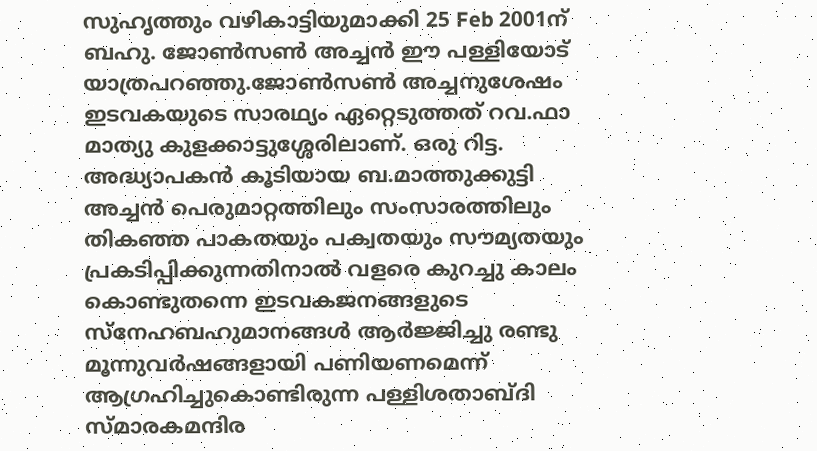സുഹൃത്തും വഴികാട്ടിയുമാക്കി 25 Feb 2001ന് ബഹു. ജോൺസൺ അച്ചൻ ഈ പള്ളിയോട് യാത്രപറഞ്ഞു.ജോൺസൺ അച്ചനുശേഷം ഇടവകയുടെ സാരഥ്യം ഏറ്റെടുത്തത് റവ.ഫാ മാത്യു കുളക്കാട്ടുശ്ശേരിലാണ്. ഒരു റിട്ട. അദ്ധ്യാപകൻ കൂടിയായ ബ.മാത്തുക്കുട്ടി അച്ചൻ പെരുമാറ്റത്തിലും സംസാരത്തിലും തികഞ്ഞ പാകതയും പക്വതയും സൗമ്യതയും പ്രകടിപ്പിക്കുന്നതിനാൽ വളരെ കുറച്ചു കാലം കൊണ്ടുതന്നെ ഇടവകജനങ്ങളുടെ സ്നേഹബഹുമാനങ്ങൾ ആർജ്ജിച്ചു രണ്ടു മൂന്നുവർഷങ്ങളായി പണിയണമെന്ന് ആഗ്രഹിച്ചുകൊണ്ടിരുന്ന പള്ളിശതാബ്‌ദി സ്‌മാരകമന്ദിര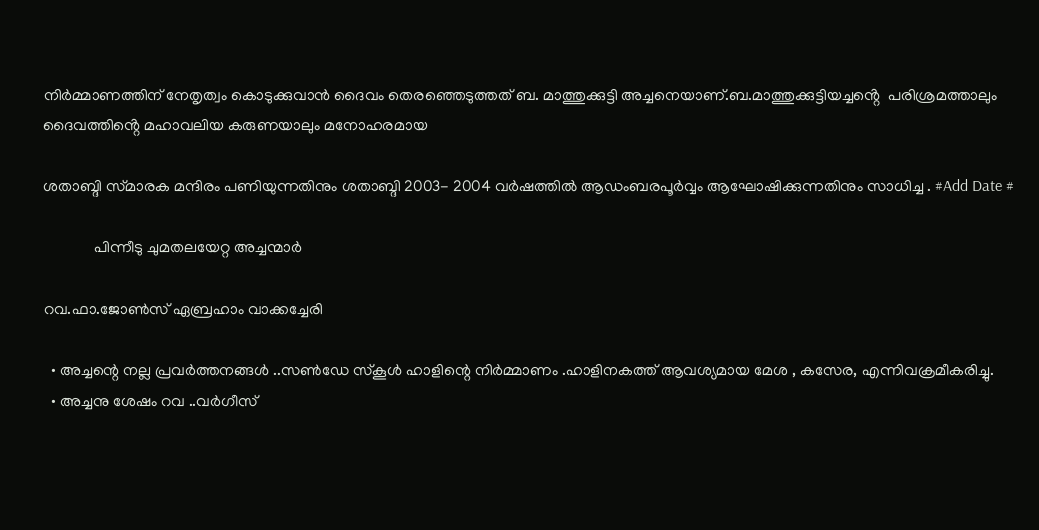നിർമ്മാണത്തിന് നേതൃത്വം കൊടുക്കുവാൻ ദൈവം തെരഞ്ഞെടുത്തത് ബ. മാത്തുക്കുട്ടി അച്ചനെയാണ്.ബ.മാത്തുക്കുട്ടിയച്ചൻ്റെ  പരിശ്രമത്താലും ദൈവത്തിൻ്റെ മഹാവലിയ കരുണയാലും മനോഹരമായ

ശതാബ്ദി സ്‌മാരക മന്ദിരം പണിയുന്നതിനും ശതാബ്ദി 2003- 2004 വർഷത്തിൽ ആഡംബരപൂർവ്വം ആഘോഷിക്കുന്നതിനും സാധിച്ച . #Add Date #

             പിന്നീടു ചുമതലയേറ്റ അച്ചന്മാർ

റവ.ഫാ.ജോൺസ് ഏബ്രഹാം വാക്കച്ചേരി

  • അച്ചന്റെ നല്ല പ്രവർത്തനങ്ങൾ ..സൺഡേ സ്കൂൾ ഹാളിന്റെ നിർമ്മാണം .ഹാളിനകത്ത് ആവശ്യമായ മേശ , കസേര, എന്നിവക്രമീകരിച്ചു.
  • അച്ചനു ശേഷം റവ ..വർഗീസ്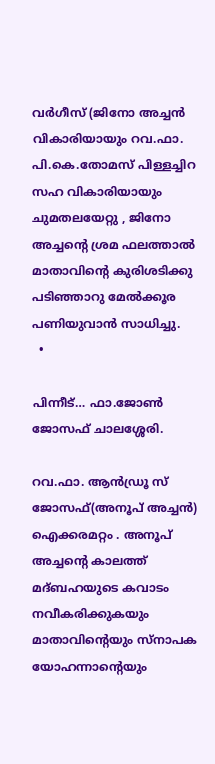വർഗീസ് (ജിനോ അച്ചൻ വികാരിയായും റവ.ഫാ. പി.കെ.തോമസ് പിള്ളച്ചിറ സഹ വികാരിയായും ചുമതലയേറ്റു , ജിനോ അച്ചൻ്റെ ശ്രമ ഫലത്താൽ മാതാവിൻ്റെ കുരിശടിക്കു പടിഞ്ഞാറു മേൽക്കൂര പണിയുവാൻ സാധിച്ചു.
  •

പിന്നീട്… ഫാ.ജോൺ  ജോസഫ് ചാലശ്ശേരി.

റവ.ഫാ. ആൻഡ്രൂ സ് ജോസഫ്(അനൂപ് അച്ചൻ) ഐക്കരമറ്റം . അനൂപ് അച്ചൻ്റെ കാലത്ത് മദ്ബഹയുടെ കവാടം നവീകരിക്കുകയും മാതാവിൻ്റെയും സ്‌നാപക യോഹന്നാൻ്റെയും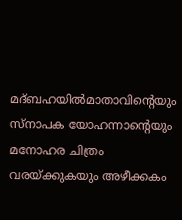മദ്‌ബഹയിൽമാതാവിൻ്റെയും സ്‌നാപക യോഹന്നാൻ്റെയും മനോഹര ചിത്രം വരയ്ക്കുകയും അഴീക്കകം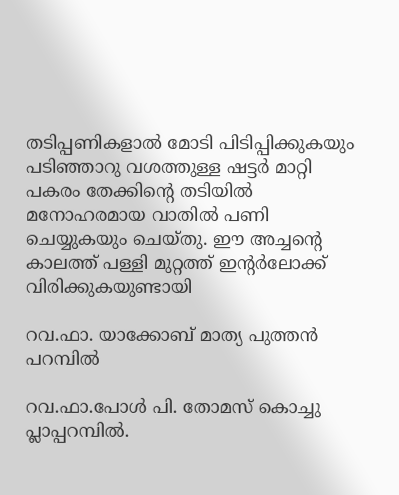തടിപ്പണികളാൽ മോടി പിടിപ്പിക്കുകയും പടിഞ്ഞാറു വശത്തുള്ള ഷട്ടർ മാറ്റി പകരം തേക്കിൻ്റെ തടിയിൽ മനോഹരമായ വാതിൽ പണി ചെയ്യുകയും ചെയ്തു. ഈ അച്ചൻ്റെ കാലത്ത് പള്ളി മുറ്റത്ത് ഇൻ്റർലോക്ക് വിരിക്കുകയുണ്ടായി

റവ.ഫാ. യാക്കോബ് മാത്യ പുത്തൻ പറമ്പിൽ

റവ.ഫാ.പോൾ പി. തോമസ് കൊച്ചു പ്ലാപ്പറമ്പിൽ.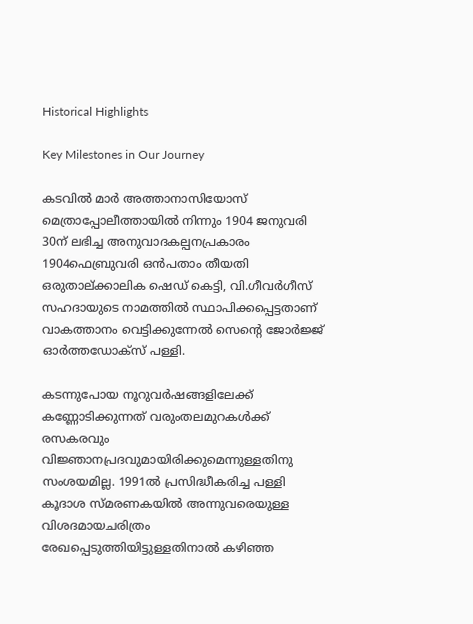Historical Highlights

Key Milestones in Our Journey

കടവിൽ മാർ അത്താനാസിയോസ് മെത്രാപ്പോലീത്തായിൽ നിന്നും 1904 ജനുവരി 30ന് ലഭിച്ച അനുവാദകല്പനപ്രകാരം 1904ഫെബ്രുവരി ഒൻപതാം തീയതി ഒരുതാല്ക്കാലിക ഷെഡ് കെട്ടി, വി.ഗീവർഗീസ് സഹദായുടെ നാമത്തിൽ സ്ഥാപിക്കപ്പെട്ടതാണ് വാകത്താനം വെട്ടിക്കുന്നേൽ സെന്റെ ജോർജ്ജ് ഓർത്തഡോക്സ‌് പള്ളി.

കടന്നുപോയ നൂറുവർഷങ്ങളിലേക്ക് കണ്ണോടിക്കുന്നത് വരുംതലമുറകൾക്ക് രസകരവും വിജ്ഞാനപ്രദവുമായിരിക്കുമെന്നുള്ളതിനു സംശയമില്ല. 1991ൽ പ്രസിദ്ധീകരിച്ച പള്ളി കൂദാശ സ്മ‌രണകയിൽ അന്നുവരെയുള്ള വിശദമായചരിത്രം രേഖപ്പെടുത്തിയിട്ടുള്ളതിനാൽ കഴിഞ്ഞ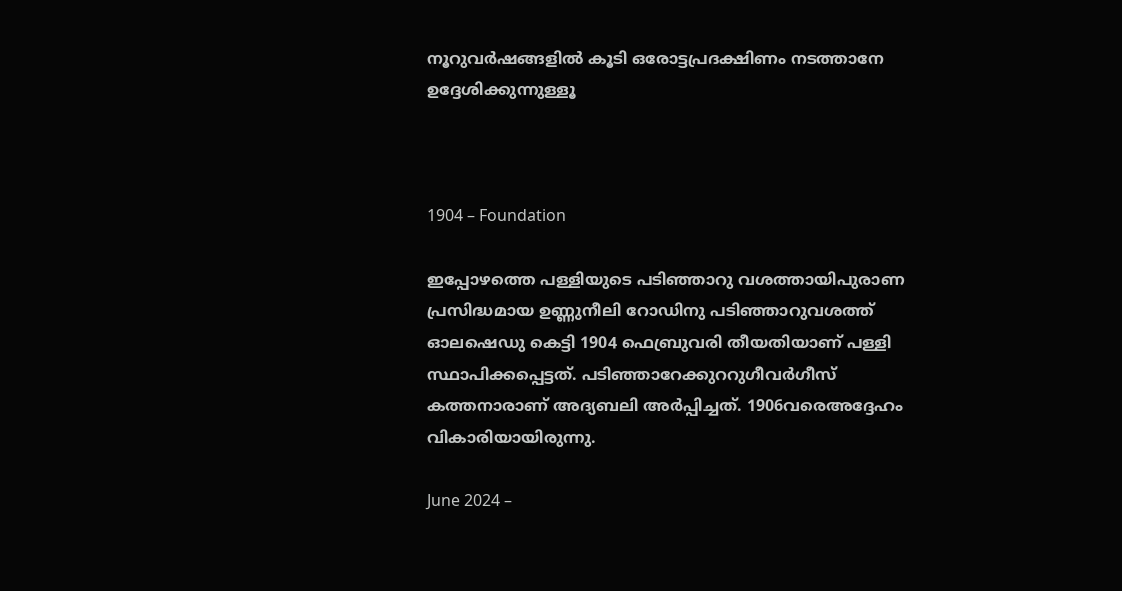നൂറുവർഷങ്ങളിൽ കൂടി ഒരോട്ടപ്രദക്ഷിണം നടത്താനേ ഉദ്ദേശിക്കുന്നുള്ളൂ



1904 – Foundation

ഇപ്പോഴത്തെ പള്ളിയുടെ പടിഞ്ഞാറു വശത്തായിപുരാണ പ്രസിദ്ധമായ ഉണ്ണുനീലി റോഡിനു പടിഞ്ഞാറുവശത്ത് ഓലഷെഡു കെട്ടി 1904 ഫെബ്രുവരി തീയതിയാണ് പള്ളി സ്ഥാപിക്കപ്പെട്ടത്. പടിഞ്ഞാറേക്കുററുഗീവർഗീസ് കത്തനാരാണ് അദ്യബലി അർപ്പിച്ചത്. 1906വരെഅദ്ദേഹം വികാരിയായിരുന്നു.

June 2024 –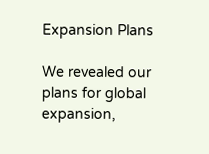Expansion Plans

We revealed our plans for global expansion,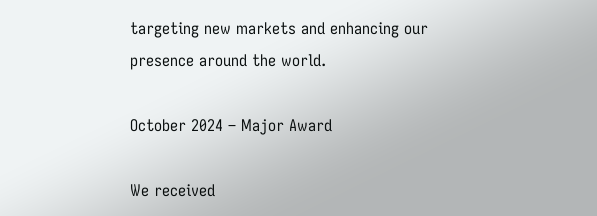targeting new markets and enhancing our presence around the world.

October 2024 – Major Award

We received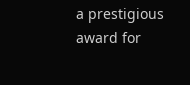a prestigious award for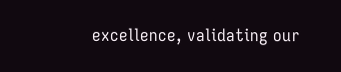excellence, validating our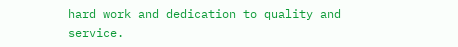hard work and dedication to quality and service.